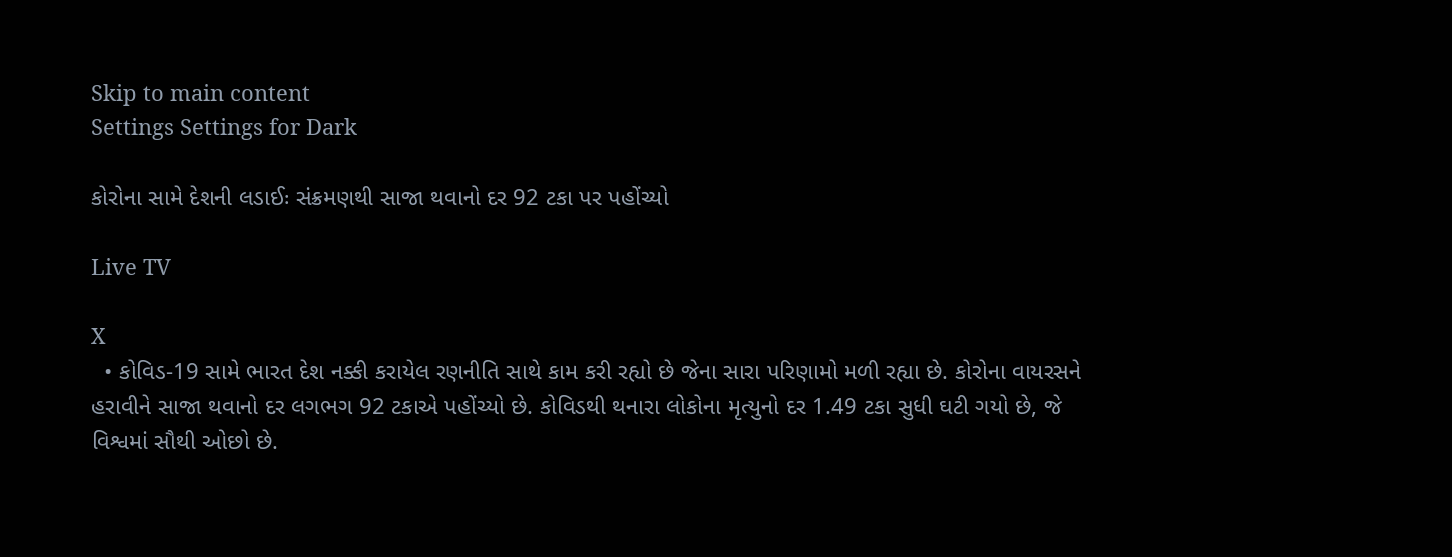Skip to main content
Settings Settings for Dark

કોરોના સામે દેશની લડાઈઃ સંક્રમણથી સાજા થવાનો દર 92 ટકા પર પહોંચ્યો

Live TV

X
  • કોવિડ-19 સામે ભારત દેશ નક્કી કરાયેલ રણનીતિ સાથે કામ કરી રહ્યો છે જેના સારા પરિણામો મળી રહ્યા છે. કોરોના વાયરસને હરાવીને સાજા થવાનો દર લગભગ 92 ટકાએ પહોંચ્યો છે. કોવિડથી થનારા લોકોના મૃત્યુનો દર 1.49 ટકા સુધી ઘટી ગયો છે, જે વિશ્વમાં સૌથી ઓછો છે.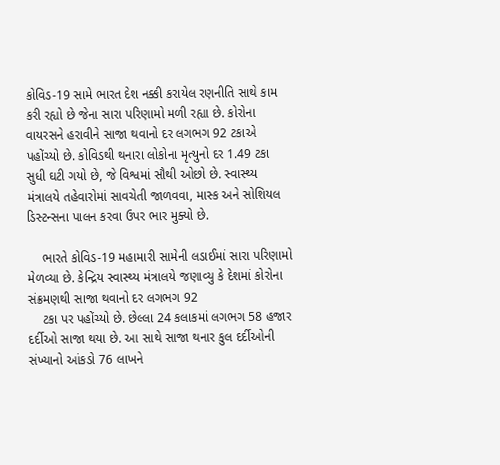કોવિડ-19 સામે ભારત દેશ નક્કી કરાયેલ રણનીતિ સાથે કામ કરી રહ્યો છે જેના સારા પરિણામો મળી રહ્યા છે. કોરોના વાયરસને હરાવીને સાજા થવાનો દર લગભગ 92 ટકાએ પહોંચ્યો છે. કોવિડથી થનારા લોકોના મૃત્યુનો દર 1.49 ટકા સુધી ઘટી ગયો છે, જે વિશ્વમાં સૌથી ઓછો છે. સ્વાસ્થ્ય મંત્રાલયે તહેવારોમાં સાવચેતી જાળવવા, માસ્ક અને સોશિયલ ડિસ્ટન્સના પાલન કરવા ઉપર ભાર મુક્યો છે.

    ભારતે કોવિડ-19 મહામારી સામેની લડાઈમાં સારા પરિણામો મેળવ્યા છે. કેન્દ્રિય સ્વાસ્થ્ય મંત્રાલયે જણાવ્યુ કે દેશમાં કોરોના સંક્રમણથી સાજા થવાનો દર લગભગ 92
    ટકા પર પહોંચ્યો છે. છેલ્લા 24 કલાકમાં લગભગ 58 હજાર દર્દીઓ સાજા થયા છે. આ સાથે સાજા થનાર કુલ દર્દીઓની સંખ્યાનો આંકડો 76 લાખને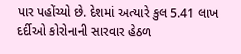પાર પહોંચ્યો છે. દેશમાં અત્યારે કુલ 5.41 લાખ દર્દીઓ કોરોનાની સારવાર હેઠળ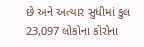છે અને અત્યાર સુધીમાં કુલ 23,097 લોકોના કોરોના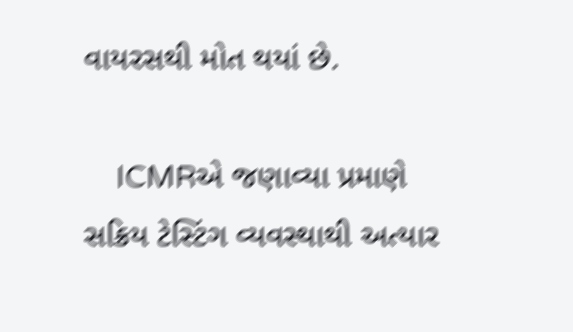વાયરસથી મોત થયાં છે.

    ICMRએ જણાવ્યા પ્રમાણે સક્રિય ટેસ્ટિંગ વ્યવસ્થાથી અત્યાર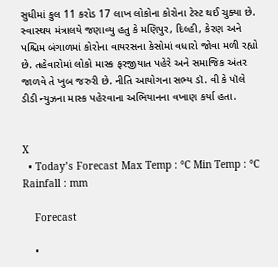સુધીમાં કુલ 11 કરોડ 17 લાખ લોકોના કોરોના ટેસ્ટ થઈ ચુક્યા છે. સ્વાસ્થય મંત્રાલયે જણાવ્યુ હતુ કે મણિપુર, દિલ્હી, કેરણ અને પશ્ચિમ બંગાળમાં કોરોના વાયરસના કેસોમાં વધારો જોવા મળી રહ્યો છે. તહેવારોમાં લોકો માસ્ક ફરજીયાત પહેરે અને સમાજિક અંતર જાળવે તે ખુબ જરુરી છે. નીતિ આયોગના સભ્ય ડૉ. વી કે પૉલે ડીડી ન્યુઝના માસ્ક પહેરવાના અભિયાનના વખાણ કર્યા હતા.


X
  • Today’s Forecast Max Temp : °C Min Temp : °C Rainfall : mm

    Forecast

    •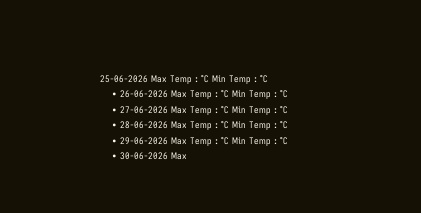25-06-2026 Max Temp : °C Min Temp : °C
    • 26-06-2026 Max Temp : °C Min Temp : °C
    • 27-06-2026 Max Temp : °C Min Temp : °C
    • 28-06-2026 Max Temp : °C Min Temp : °C
    • 29-06-2026 Max Temp : °C Min Temp : °C
    • 30-06-2026 Max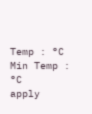Temp : °C Min Temp : °C
apply